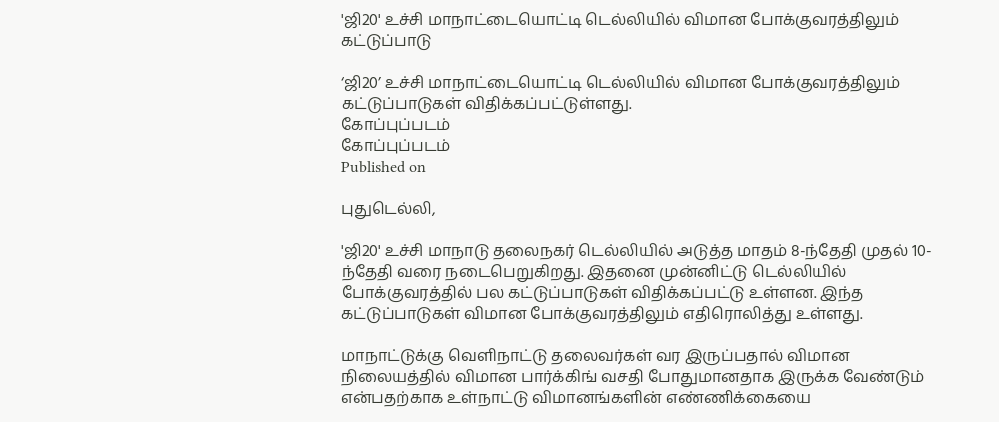'ஜி20' உச்சி மாநாட்டையொட்டி டெல்லியில் விமான போக்குவரத்திலும் கட்டுப்பாடு

‘ஜி20’ உச்சி மாநாட்டையொட்டி டெல்லியில் விமான போக்குவரத்திலும் கட்டுப்பாடுகள் விதிக்கப்பட்டுள்ளது.
கோப்புப்படம்
கோப்புப்படம்
Published on

புதுடெல்லி,

'ஜி20' உச்சி மாநாடு தலைநகர் டெல்லியில் அடுத்த மாதம் 8-ந்தேதி முதல் 10-ந்தேதி வரை நடைபெறுகிறது. இதனை முன்னிட்டு டெல்லியில் போக்குவரத்தில் பல கட்டுப்பாடுகள் விதிக்கப்பட்டு உள்ளன. இந்த கட்டுப்பாடுகள் விமான போக்குவரத்திலும் எதிரொலித்து உள்ளது.

மாநாட்டுக்கு வெளிநாட்டு தலைவர்கள் வர இருப்பதால் விமான நிலையத்தில் விமான பார்க்கிங் வசதி போதுமானதாக இருக்க வேண்டும் என்பதற்காக உள்நாட்டு விமானங்களின் எண்ணிக்கையை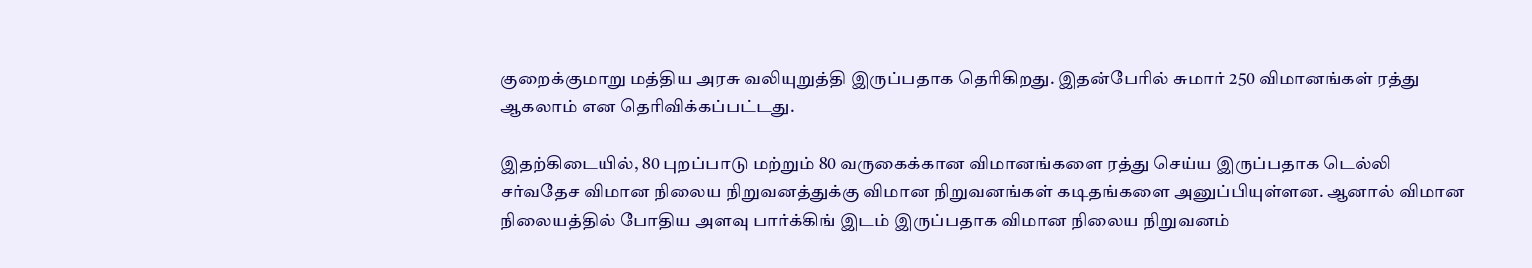குறைக்குமாறு மத்திய அரசு வலியுறுத்தி இருப்பதாக தெரிகிறது. இதன்பேரில் சுமார் 250 விமானங்கள் ரத்து ஆகலாம் என தெரிவிக்கப்பட்டது.

இதற்கிடையில், 80 புறப்பாடு மற்றும் 80 வருகைக்கான விமானங்களை ரத்து செய்ய இருப்பதாக டெல்லி சர்வதேச விமான நிலைய நிறுவனத்துக்கு விமான நிறுவனங்கள் கடிதங்களை அனுப்பியுள்ளன. ஆனால் விமான நிலையத்தில் போதிய அளவு பார்க்கிங் இடம் இருப்பதாக விமான நிலைய நிறுவனம்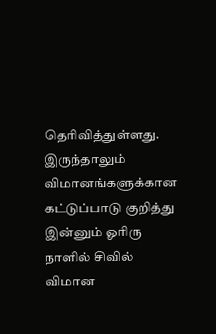தெரிவித்துள்ளது. இருந்தாலும் விமானங்களுக்கான கட்டுப்பாடு குறித்து இன்னும் ஓரிரு நாளில் சிவில் விமான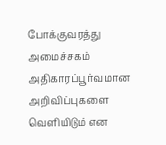போக்குவரத்து அமைச்சகம் அதிகாரப்பூர்வமான அறிவிப்புகளை வெளியிடும் என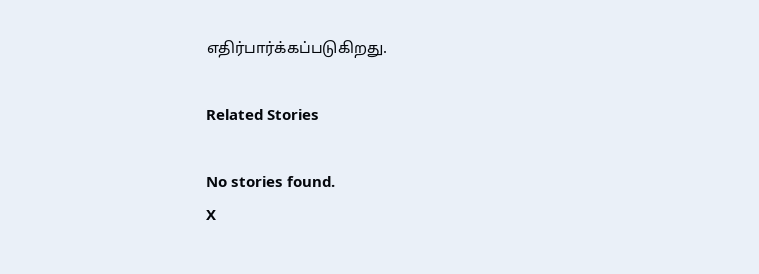எதிர்பார்க்கப்படுகிறது.

Related Stories

No stories found.
X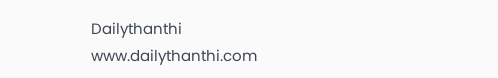Dailythanthi
www.dailythanthi.com